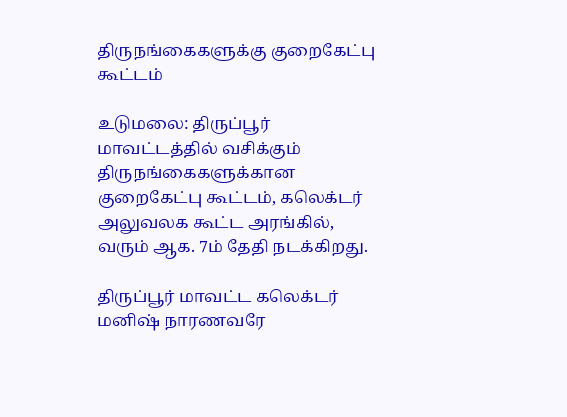திருநங்கைகளுக்கு குறைகேட்பு கூட்டம்

உடுமலை: திருப்பூர் மாவட்டத்தில் வசிக்கும் திருநங்கைகளுக்கான குறைகேட்பு கூட்டம், கலெக்டர் அலுவலக கூட்ட அரங்கில், வரும் ஆக. 7ம் தேதி நடக்கிறது.

திருப்பூர் மாவட்ட கலெக்டர் மனிஷ் நாரணவரே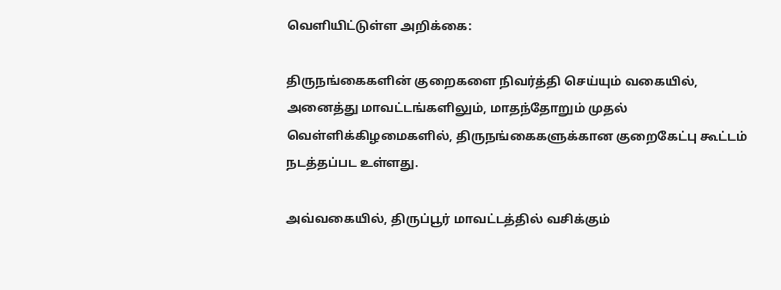வெளியிட்டுள்ள அறிக்கை:

திருநங்கைகளின் குறைகளை நிவர்த்தி செய்யும் வகையில், அனைத்து மாவட்டங்களிலும், மாதந்தோறும் முதல் வெள்ளிக்கிழமைகளில், திருநங்கைகளுக்கான குறைகேட்பு கூட்டம் நடத்தப்பட உள்ளது.

அவ்வகையில், திருப்பூர் மாவட்டத்தில் வசிக்கும்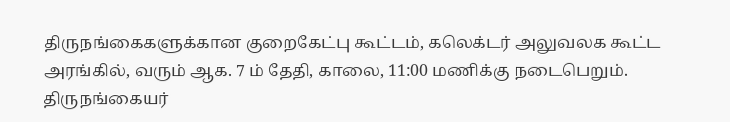திருநங்கைகளுக்கான குறைகேட்பு கூட்டம், கலெக்டர் அலுவலக கூட்ட அரங்கில், வரும் ஆக. 7 ம் தேதி, காலை, 11:00 மணிக்கு நடைபெறும். திருநங்கையர்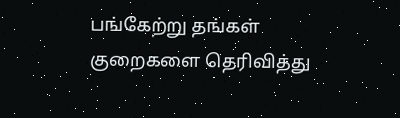பங்கேற்று தங்கள் குறைகளை தெரிவித்து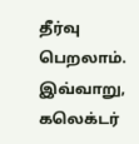தீர்வு பெறலாம். இவ்வாறு, கலெக்டர்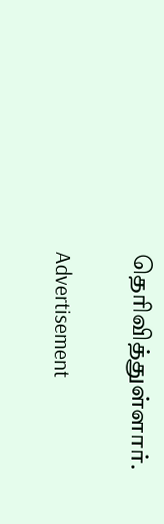தெரிவித்துள்ளார்.

Advertisement